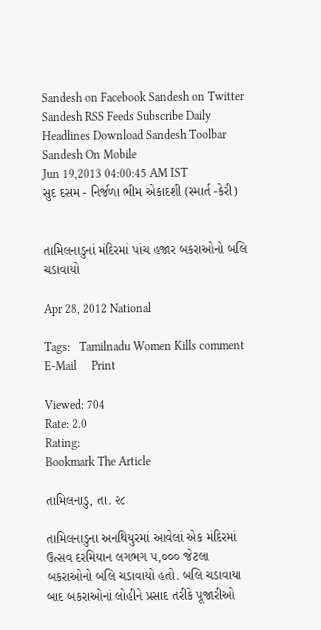Sandesh on Facebook Sandesh on Twitter Sandesh RSS Feeds Subscribe Daily Headlines Download Sandesh Toolbar Sandesh On Mobile
Jun 19,2013 04:00:45 AM IST
સુદ દસમ - નિર્જળા ભીમ એકાદશી (સ્માર્ત -કેરી)


તામિલનાડુનાં મંદિરમાં પાંચ હજાર બકરાઓનો બલિ ચડાવાયો

Apr 28, 2012 National

Tags:   Tamilnadu Women Kills comment     E-Mail     Print

Viewed: 704
Rate: 2.0
Rating:
Bookmark The Article

તામિલનાડુ, તા. ૨૮

તામિલનાડુના અનથિયુરમાં આવેલાં એક મંદિરમાં ઉત્સવ દરમિયાન લગભગ ૫,૦૦૦ જેટલા બકરાઓનો બલિ ચડાવાયો હતો. બલિ ચડાવાયા બાદ બકરાઓનાં લોહીને પ્રસાદ તરીકે પૂજારીઓ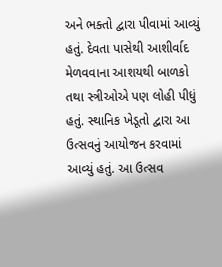અને ભક્તો દ્વારા પીવામાં આવ્યું હતું. દેવતા પાસેથી આશીર્વાદ મેળવવાના આશયથી બાળકો તથા સ્ત્રીઓએ પણ લોહી પીધું હતું. સ્થાનિક ખેડૂતો દ્વારા આ ઉત્સવનું આયોજન કરવામાં આવ્યું હતું. આ ઉત્સવ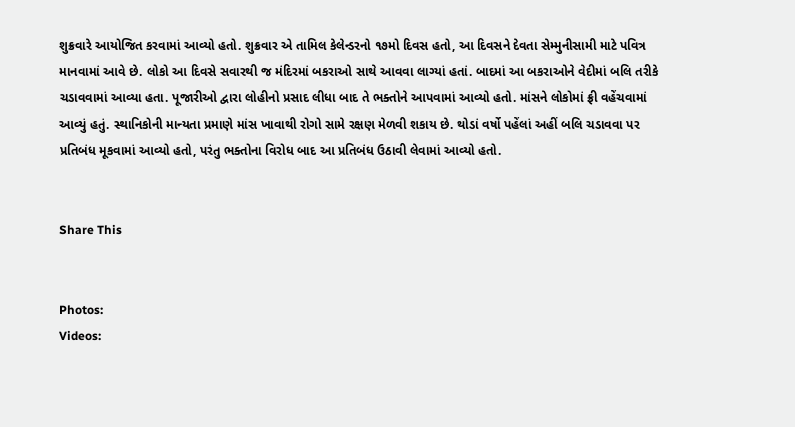શુક્રવારે આયોજિત કરવામાં આવ્યો હતો. શુક્રવાર એ તામિલ કેલેન્ડરનો ૧૭મો દિવસ હતો, આ દિવસને દેવતા સેમ્મુનીસામી માટે પવિત્ર માનવામાં આવે છે. લોકો આ દિવસે સવારથી જ મંદિરમાં બકરાઓ સાથે આવવા લાગ્યાં હતાં. બાદમાં આ બકરાઓને વેદીમાં બલિ તરીકે ચડાવવામાં આવ્યા હતા. પૂજારીઓ દ્વારા લોહીનો પ્રસાદ લીધા બાદ તે ભક્તોને આપવામાં આવ્યો હતો. માંસને લોકોમાં ફ્રી વહેંચવામાં આવ્યું હતું. સ્થાનિકોની માન્યતા પ્રમાણે માંસ ખાવાથી રોગો સામે રક્ષણ મેળવી શકાય છે. થોડાં વર્ષો પહેંલાં અહીં બલિ ચડાવવા પર પ્રતિબંધ મૂકવામાં આવ્યો હતો, પરંતુ ભક્તોના વિરોધ બાદ આ પ્રતિબંધ ઉઠાવી લેવામાં આવ્યો હતો.


Share This


Photos:
Videos: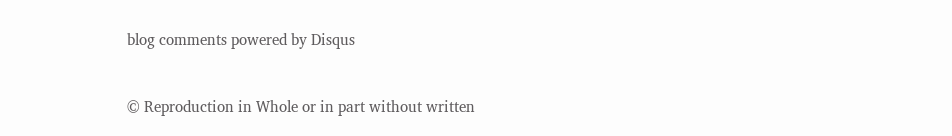blog comments powered by Disqus


© Reproduction in Whole or in part without written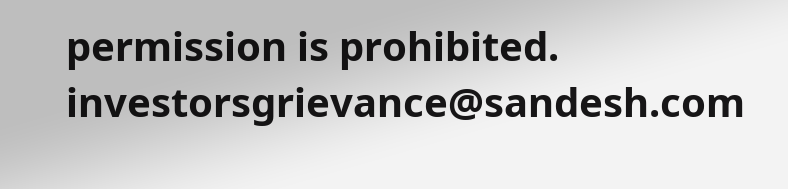permission is prohibited.
investorsgrievance@sandesh.com